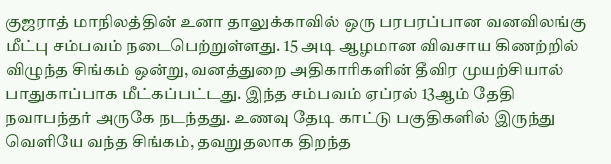குஜராத் மாநிலத்தின் உனா தாலுக்காவில் ஒரு பரபரப்பான வனவிலங்கு மீட்பு சம்பவம் நடைபெற்றுள்ளது. 15 அடி ஆழமான விவசாய கிணற்றில் விழுந்த சிங்கம் ஒன்று, வனத்துறை அதிகாரிகளின் தீவிர முயற்சியால் பாதுகாப்பாக மீட்கப்பட்டது. இந்த சம்பவம் ஏப்ரல் 13ஆம் தேதி நவாபந்தர் அருகே நடந்தது. உணவு தேடி காட்டு பகுதிகளில் இருந்து வெளியே வந்த சிங்கம், தவறுதலாக திறந்த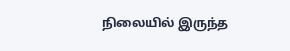நிலையில் இருந்த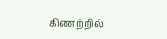கிணற்றில்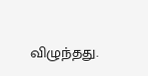விழுந்தது.